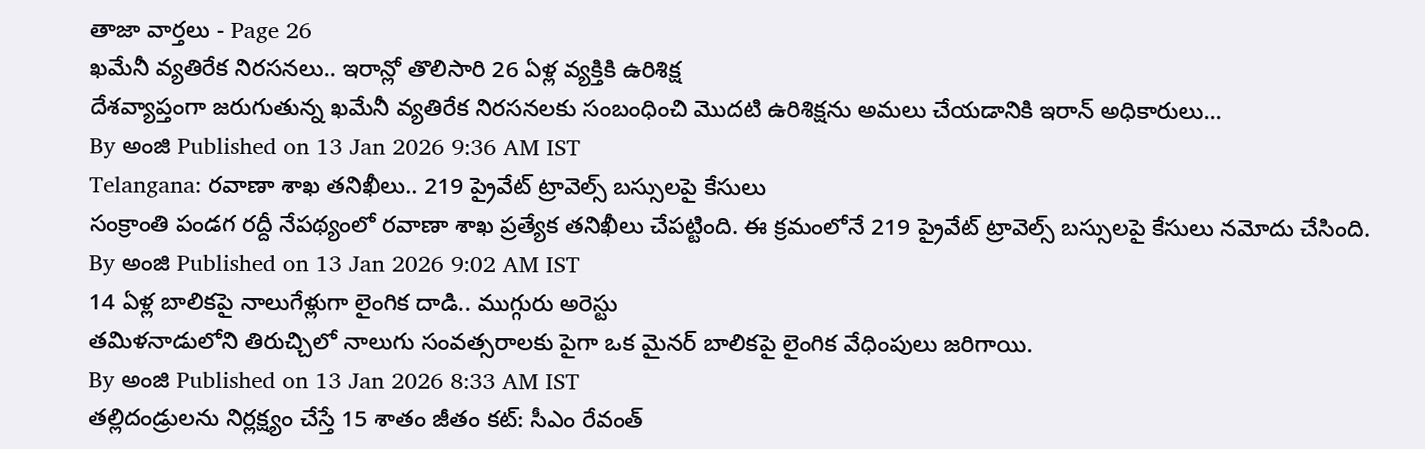తాజా వార్తలు - Page 26
ఖమేనీ వ్యతిరేక నిరసనలు.. ఇరాన్లో తొలిసారి 26 ఏళ్ల వ్యక్తికి ఉరిశిక్ష
దేశవ్యాప్తంగా జరుగుతున్న ఖమేనీ వ్యతిరేక నిరసనలకు సంబంధించి మొదటి ఉరిశిక్షను అమలు చేయడానికి ఇరాన్ అధికారులు...
By అంజి Published on 13 Jan 2026 9:36 AM IST
Telangana: రవాణా శాఖ తనిఖీలు.. 219 ప్రైవేట్ ట్రావెల్స్ బస్సులపై కేసులు
సంక్రాంతి పండగ రద్దీ నేపథ్యంలో రవాణా శాఖ ప్రత్యేక తనిఖీలు చేపట్టింది. ఈ క్రమంలోనే 219 ప్రైవేట్ ట్రావెల్స్ బస్సులపై కేసులు నమోదు చేసింది.
By అంజి Published on 13 Jan 2026 9:02 AM IST
14 ఏళ్ల బాలికపై నాలుగేళ్లుగా లైంగిక దాడి.. ముగ్గురు అరెస్టు
తమిళనాడులోని తిరుచ్చిలో నాలుగు సంవత్సరాలకు పైగా ఒక మైనర్ బాలికపై లైంగిక వేధింపులు జరిగాయి.
By అంజి Published on 13 Jan 2026 8:33 AM IST
తల్లిదండ్రులను నిర్లక్ష్యం చేస్తే 15 శాతం జీతం కట్: సీఎం రేవంత్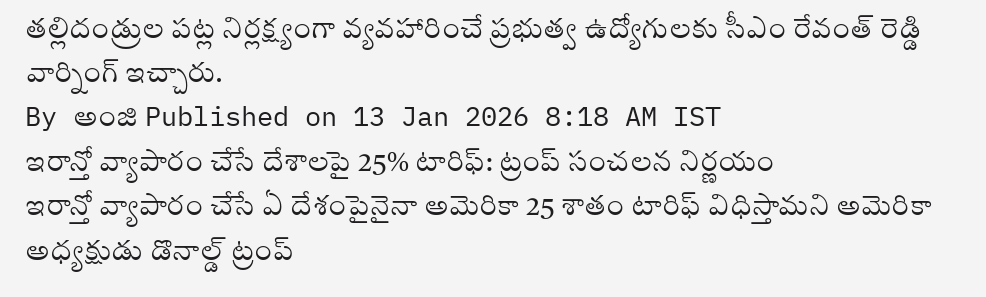తల్లిదండ్రుల పట్ల నిర్లక్ష్యంగా వ్యవహారించే ప్రభుత్వ ఉద్యోగులకు సీఎం రేవంత్ రెడ్డి వార్నింగ్ ఇచ్చారు.
By అంజి Published on 13 Jan 2026 8:18 AM IST
ఇరాన్తో వ్యాపారం చేసే దేశాలపై 25% టారిఫ్: ట్రంప్ సంచలన నిర్ణయం
ఇరాన్తో వ్యాపారం చేసే ఏ దేశంపైనైనా అమెరికా 25 శాతం టారిఫ్ విధిస్తామని అమెరికా అధ్యక్షుడు డొనాల్డ్ ట్రంప్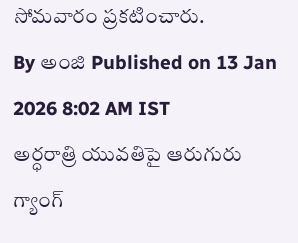సోమవారం ప్రకటించారు.
By అంజి Published on 13 Jan 2026 8:02 AM IST
అర్ధరాత్రి యువతిపై ఆరుగురు గ్యాంగ్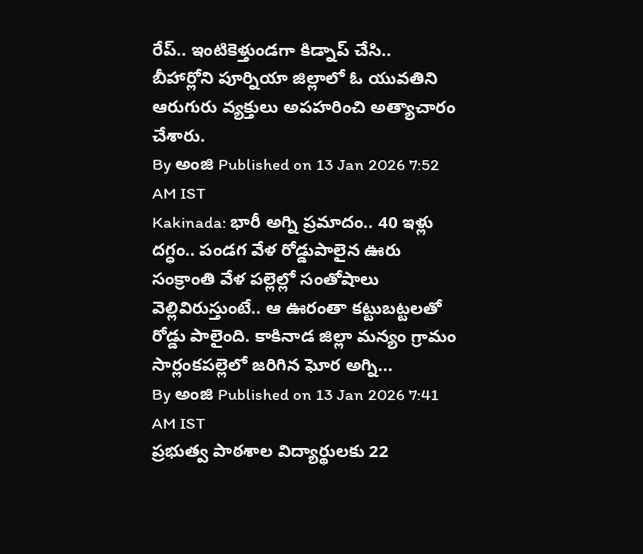రేప్.. ఇంటికెళ్తుండగా కిడ్నాప్ చేసి..
బీహార్లోని పూర్నియా జిల్లాలో ఓ యువతిని ఆరుగురు వ్యక్తులు అపహరించి అత్యాచారం చేశారు.
By అంజి Published on 13 Jan 2026 7:52 AM IST
Kakinada: భారీ అగ్ని ప్రమాదం.. 40 ఇళ్లు దగ్ధం.. పండగ వేళ రోడ్డుపాలైన ఊరు
సంక్రాంతి వేళ పల్లెల్లో సంతోషాలు వెల్లివిరుస్తుంటే.. ఆ ఊరంతా కట్టుబట్టలతో రోడ్డు పాలైంది. కాకినాడ జిల్లా మన్యం గ్రామం సార్లంకపల్లెలో జరిగిన ఘోర అగ్ని...
By అంజి Published on 13 Jan 2026 7:41 AM IST
ప్రభుత్వ పాఠశాల విద్యార్థులకు 22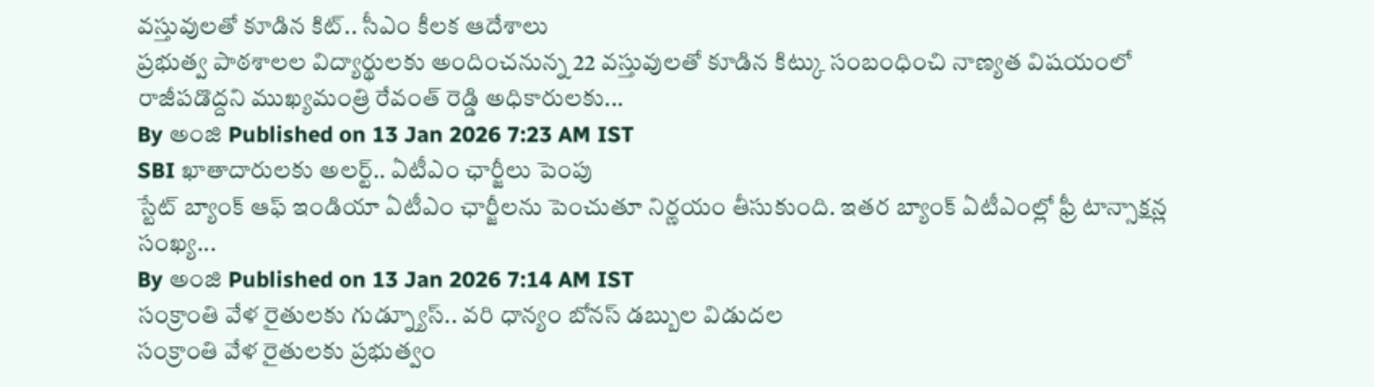వస్తువులతో కూడిన కిట్.. సీఎం కీలక ఆదేశాలు
ప్రభుత్వ పాఠశాలల విద్యార్థులకు అందించనున్న 22 వస్తువులతో కూడిన కిట్కు సంబంధించి నాణ్యత విషయంలో రాజీపడొద్దని ముఖ్యమంత్రి రేవంత్ రెడ్డి అధికారులకు...
By అంజి Published on 13 Jan 2026 7:23 AM IST
SBI ఖాతాదారులకు అలర్ట్.. ఏటీఎం ఛార్జీలు పెంపు
స్టేట్ బ్యాంక్ ఆఫ్ ఇండియా ఏటీఎం ఛార్జీలను పెంచుతూ నిర్ణయం తీసుకుంది. ఇతర బ్యాంక్ ఏటీఎంల్లో ఫ్రీ టాన్సాక్షన్ల సంఖ్య...
By అంజి Published on 13 Jan 2026 7:14 AM IST
సంక్రాంతి వేళ రైతులకు గుడ్న్యూస్.. వరి ధాన్యం బోనస్ డబ్బుల విడుదల
సంక్రాంతి వేళ రైతులకు ప్రభుత్వం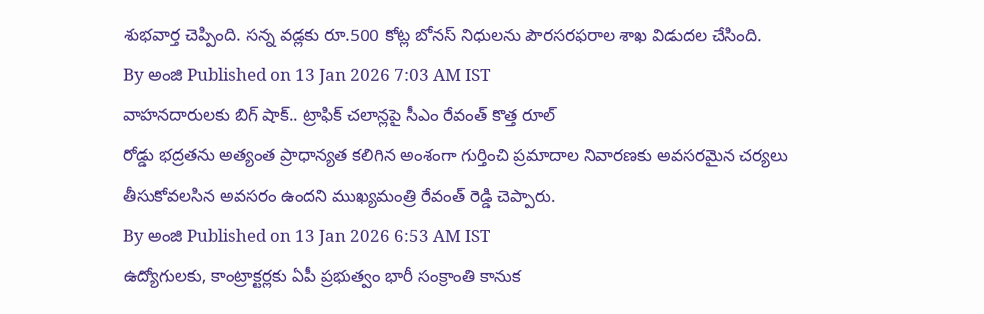శుభవార్త చెప్పింది. సన్న వడ్లకు రూ.500 కోట్ల బోనస్ నిధులను పౌరసరఫరాల శాఖ విడుదల చేసింది.
By అంజి Published on 13 Jan 2026 7:03 AM IST
వాహనదారులకు బిగ్ షాక్.. ట్రాఫిక్ చలాన్లపై సీఎం రేవంత్ కొత్త రూల్
రోడ్డు భద్రతను అత్యంత ప్రాధాన్యత కలిగిన అంశంగా గుర్తించి ప్రమాదాల నివారణకు అవసరమైన చర్యలు తీసుకోవలసిన అవసరం ఉందని ముఖ్యమంత్రి రేవంత్ రెడ్డి చెప్పారు.
By అంజి Published on 13 Jan 2026 6:53 AM IST
ఉద్యోగులకు, కాంట్రాక్టర్లకు ఏపీ ప్రభుత్వం భారీ సంక్రాంతి కానుక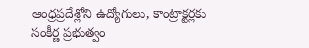ఆంధ్రప్రదేశ్లోని ఉద్యోగులు, కాంట్రాక్టర్లకు సంకీర్ణ ప్రభుత్వం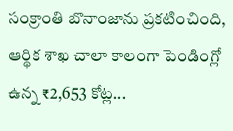సంక్రాంతి బొనాంజాను ప్రకటించింది, ఆర్థిక శాఖ చాలా కాలంగా పెండింగ్లో ఉన్న ₹2,653 కోట్ల...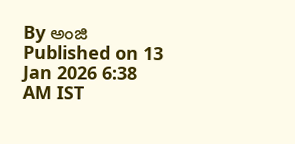By అంజి Published on 13 Jan 2026 6:38 AM IST